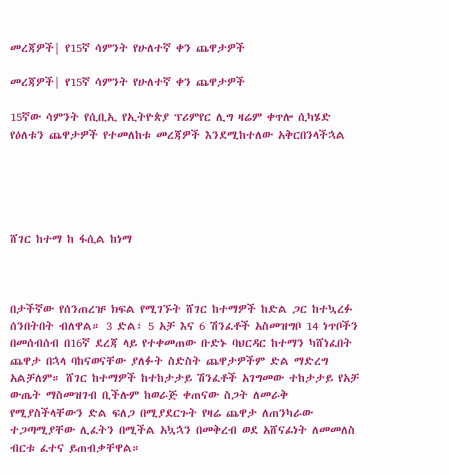መረጃዎች| የ15ኛ ሳምንት የሁለተኛ ቀን ጨዋታዎች

መረጃዎች| የ15ኛ ሳምንት የሁለተኛ ቀን ጨዋታዎች

15ኛው ሳምንት የሲቢኢ የኢትዮጵያ ፕሪምየር ሊግ ዛሬም ቀጥሎ ሲካሄድ የዕለቱን ጨዋታዎች የተመለከቱ መረጃዎች እንደሚከተለው አቅርበንላችኋል





ሸገር ከተማ ከ ፋሲል ከነማ



በታችኛው የሰንጠረዡ ክፍል የሚገኙት ሸገር ከተማዎች ከድል ጋር ከተኳረፉ ሰንበትበት ብለዋል። 3 ድል፣ 5 አቻ እና 6 ሽንፈቶች አስመዝግቦ 14 ነጥቦችን በመሰብሰብ በ16ኛ ደረጃ ላይ የተቀመጠው ቡድኑ ባህርዳር ከተማን ካሸነፈበት ጨዋታ በኋላ ባከናወናቸው ያለፉት ስድስት ጨዋታዎችም ድል ማድረግ አልቻለም። ሸገር ከተማዎች ከተከታታይ ሽንፈቶች አገግመው ተከታታይ የአቻ ውጤት ማስመዝገብ ቢችሉም ከወራጅ ቀጠናው ስጋት ለመራቅ የሚያስችላቸውን ድል ፍለጋ በሚያደርጉት የዛሬ ጨዋታ ለጠንካራው ተጋጣሚያቸው ሊፈትን በሚችል አኳኋን በመቅረብ ወደ አሸናፊነት ለመመለስ ብርቱ ፈተና ይጠብቃቸዋል።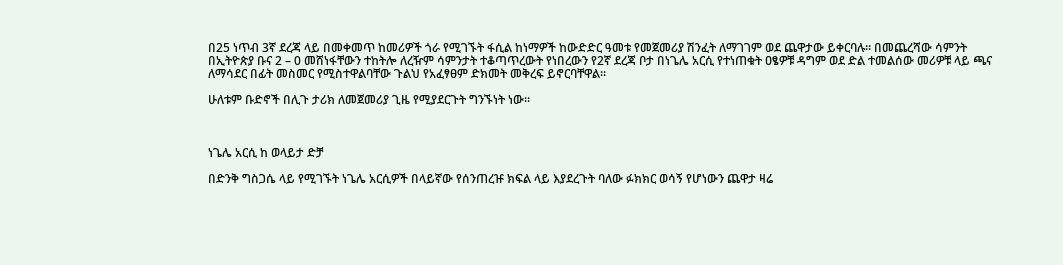በ25 ነጥብ 3ኛ ደረጃ ላይ በመቀመጥ ከመሪዎች ጎራ የሚገኙት ፋሲል ከነማዎች ከውድድር ዓመቱ የመጀመሪያ ሽንፈት ለማገገም ወደ ጨዋታው ይቀርባሉ። በመጨረሻው ሳምንት በኢትዮጵያ ቡና 2 – 0 መሸነፋቸውን ተከትሎ ለረዥም ሳምንታት ተቆጣጥረውት የነበረውን የ2ኛ ደረጃ ቦታ በነጌሌ አርሲ የተነጠቁት ዐፄዎቹ ዳግም ወደ ድል ተመልሰው መሪዎቹ ላይ ጫና ለማሳደር በፊት መስመር የሚስተዋልባቸው ጉልህ የአፈፃፀም ድክመት መቅረፍ ይኖርባቸዋል።

ሁለቱም ቡድኖች በሊጉ ታሪክ ለመጀመሪያ ጊዜ የሚያደርጉት ግንኙነት ነው።



ነጌሌ አርሲ ከ ወላይታ ድቻ

በድንቅ ግስጋሴ ላይ የሚገኙት ነጌሌ አርሲዎች በላይኛው የሰንጠረዡ ክፍል ላይ እያደረጉት ባለው ፉክክር ወሳኝ የሆነውን ጨዋታ ዛሬ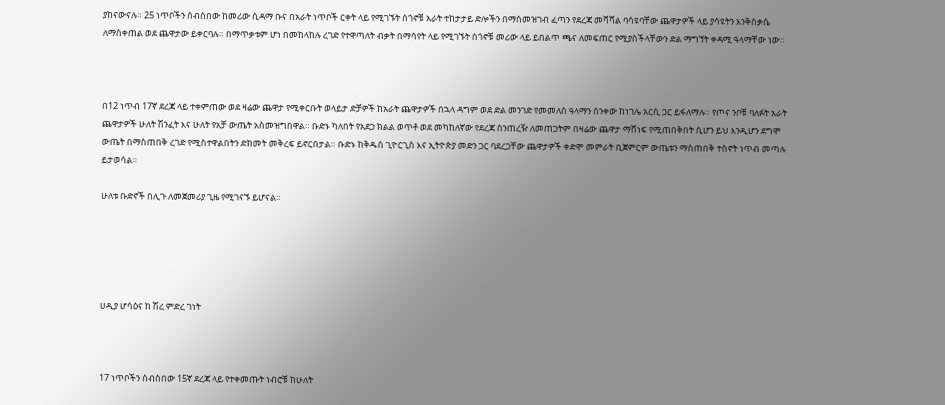ያከናውናሉ። 25 ነጥቦችን ሰብስበው ከመሪው ሲዳማ ቡና በአራት ነጥቦች ርቀት ላይ የሚገኙት ሰጎኖቹ አራት ተከታታይ ድሎችን በማስመዝገብ ፈጣን የደረጃ መሻሻል ባሳዩባቸው ጨዋታዎች ላይ ያሳዩትን እንቅስቃሴ ለማስቀጠል ወደ ጨዋታው ይቀርባሉ። በማጥቃቱም ሆነ በመከላከሉ ረገድ የተዋጣለት ብቃት በማሳየት ላይ የሚገኙት ሰጎኖቹ መሪው ላይ ይበልጥ ጫና ለመፍጠር የሚያስችላቸውን ድል ማግኘት ቀዳሚ ዓላማቸው ነው።



በ12 ነጥብ 17ኛ ደረጃ ላይ ተቀምጠው ወደ ዛሬው ጨዋታ የሚቀርቡት ወላይታ ድቻዎች ከአራት ጨዋታዎች በኋላ ዳግም ወደ ድል መንገድ የመመለስ ዓላማን ሰንቀው ከነገሌ አርሲ ጋር ይፋለማሉ። የጦና ንቦቹ ባለፉት አራት ጨዋታዎች ሁለት ሽንፈት እና ሁለት የአቻ ውጤት አስመዝግበዋል። ቡድኑ ካለበት የአደጋ ክልል ወጥቶ ወደ መካከለኛው የደረጃ ሰንጠረዥ ለመጠጋትም በዛሬው ጨዋታ ማሸነፍ የሚጠበቅበት ሲሆን ይህ እንዲሆን ደግሞ ውጤት በማስጠበቅ ረገድ የሚስተዋልበትን ድክመት መቅረፍ ይኖርበታል። ቡድኑ ከቅዱስ ጊዮርጊስ እና ኢትዮጵያ መድን ጋር ባደረጋቸው ጨዋታዎች ቀድሞ መምራት ቢጀምርም ውጤቱን ማስጠበቅ ተስኖት ነጥብ መጣሉ ይታወሳል።

ሁለቱ ቡድኖች በሊጉ ለመጀመሪያ ጊዜ የሚገናኙ ይሆናል።





ሀዲያ ሆሳዕና ከ ሽረ ምድረ ገነት



17 ነጥቦችን ሰብስበው 15ኛ ደረጃ ላይ የተቀመጡት ነብሮቹ ከሁለት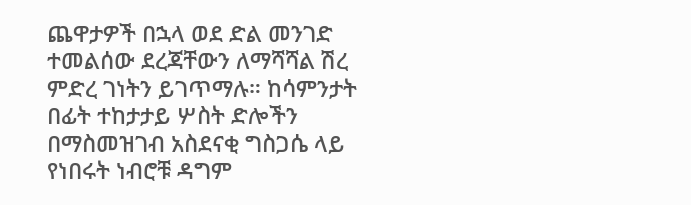ጨዋታዎች በኋላ ወደ ድል መንገድ ተመልሰው ደረጃቸውን ለማሻሻል ሽረ ምድረ ገነትን ይገጥማሉ። ከሳምንታት በፊት ተከታታይ ሦስት ድሎችን በማስመዝገብ አስደናቂ ግስጋሴ ላይ የነበሩት ነብሮቹ ዳግም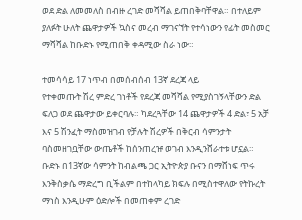ወደ ድል ለመመለስ በብዙ ረገድ መሻሻል ይጠበቅባቸዋል። በተለይም ያለፉት ሁለት ጨዋታዎች ኳስና መረብ ማገናኘት የተሳነውን የፊት መስመር ማሻሻል ከቡድኑ የሚጠበቅ ቀዳሚው ስራ ነው።

ተመሳሳይ 17 ነጥብ በመሰብሰብ 13ኛ ደረጃ ላይ
የተቀመጡት ሽረ ምድረ ገነቶች የደረጃ መሻሻል የሚያስገኝላቸውን ድል ፍለጋ ወደ ጨዋታው ይቀርባሉ። ካደረጓቸው 14 ጨዋታዎች 4 ድል፣ 5 አቻ እና 5 ሽንፈት ማስመዝገብ የቻሉት ሽረዎች በቅርብ ሳምንታት ባስመዘገቧቸው ውጤቶች ከሰንጠረዡ ወገብ እንዲንሸራተቱ ሆኗል። ቡድኑ በ13ኛው ሳምንት ከብልጫ ጋር ኢትዮጵያ ቡናን በማሸነፍ ጥሩ እንቅስቃሴ ማድረግ ቢችልም በተከላካይ ክፍሉ በሚስተዋለው የትኩረት ማነስ እንዲሁም ዕድሎች በመጠቀም ረገድ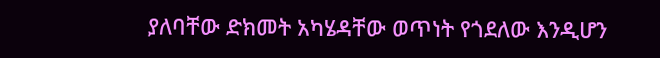ያለባቸው ድክመት አካሄዳቸው ወጥነት የጎደለው እንዲሆን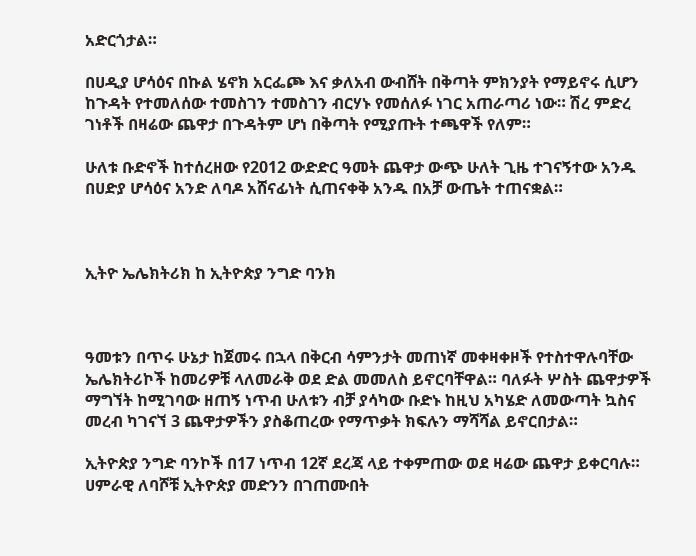አድርጎታል።

በሀዲያ ሆሳዕና በኩል ሄኖክ አርፌጮ እና ቃለአብ ውብሸት በቅጣት ምክንያት የማይኖሩ ሲሆን ከጉዳት የተመለሰው ተመስገን ተመስገን ብርሃኑ የመሰለፉ ነገር አጠራጣሪ ነው። ሽረ ምድረ ገነቶች በዛሬው ጨዋታ በጉዳትም ሆነ በቅጣት የሚያጡት ተጫዋች የለም።

ሁለቱ ቡድኖች ከተሰረዘው የ2012 ውድድር ዓመት ጨዋታ ውጭ ሁለት ጊዜ ተገናኝተው አንዱ በሀድያ ሆሳዕና አንድ ለባዶ አሸናፊነት ሲጠናቀቅ አንዱ በአቻ ውጤት ተጠናቋል።



ኢትዮ ኤሌክትሪክ ከ ኢትዮጵያ ንግድ ባንክ



ዓመቱን በጥሩ ሁኔታ ከጀመሩ በኋላ በቅርብ ሳምንታት መጠነኛ መቀዛቀዞች የተስተዋሉባቸው ኤሌክትሪኮች ከመሪዎቹ ላለመራቅ ወደ ድል መመለስ ይኖርባቸዋል። ባለፉት ሦስት ጨዋታዎች
ማግኘት ከሚገባው ዘጠኝ ነጥብ ሁለቱን ብቻ ያሳካው ቡድኑ ከዚህ አካሄድ ለመውጣት ኳስና መረብ ካገናኘ 3 ጨዋታዎችን ያስቆጠረው የማጥቃት ክፍሉን ማሻሻል ይኖርበታል።

ኢትዮጵያ ንግድ ባንኮች በ17 ነጥብ 12ኛ ደረጃ ላይ ተቀምጠው ወደ ዛሬው ጨዋታ ይቀርባሉ። ሀምራዊ ለባሾቹ ኢትዮጵያ መድንን በገጠሙበት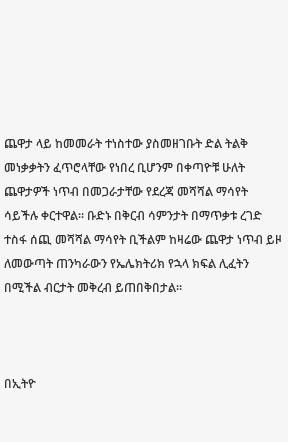ጨዋታ ላይ ከመመራት ተነስተው ያስመዘገቡት ድል ትልቅ መነቃቃትን ፈጥሮላቸው የነበረ ቢሆንም በቀጣዮቹ ሁለት ጨዋታዎች ነጥብ በመጋራታቸው የደረጃ መሻሻል ማሳየት ሳይችሉ ቀርተዋል። ቡድኑ በቅርብ ሳምንታት በማጥቃቱ ረገድ ተስፋ ሰጪ መሻሻል ማሳየት ቢችልም ከዛሬው ጨዋታ ነጥብ ይዞ ለመውጣት ጠንካራውን የኤሌክትሪክ የኋላ ክፍል ሊፈትን በሚችል ብርታት መቅረብ ይጠበቅበታል።



በኢትዮ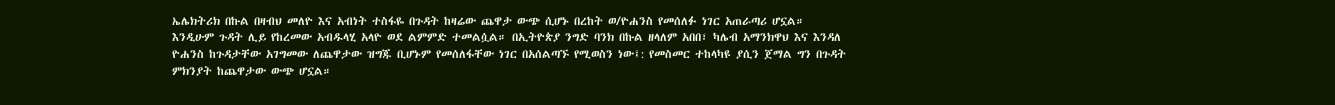ኤሌክትሪክ በኩል በዛብህ መለዮ እና አብነት ተስፋዬ በጉዳት ከዛሬው ጨዋታ ውጭ ሲሆኑ በረከት ወ/ዮሐንስ የመሰለፉ ነገር አጠራጣሪ ሆኗል። እንዲሁም ጉዳት ሊይ የከረመው አብዱላሂ አላዮ ወደ ልምምድ ተመልሷል። በኢትዮጵያ ንግድ ባንክ በኩል ዘላለም አበበ፣ ካሌብ አማንክዋህ እና እንዳለ ዮሐንስ ከጉዳታቸው አገግመው ለጨዋታው ዝግጁ ቢሆኑም የመሰለፋቸው ነገር በአሰልጣኙ የሚወስን ነው፤: የመስመር ተከላካዩ ያሲን ጀማል ግን በጉዳት ምክንያት ከጨዋታው ውጭ ሆኗል።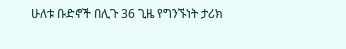ሁለቱ ቡድኖች በሊጉ 36 ጊዜ የግንኙነት ታሪክ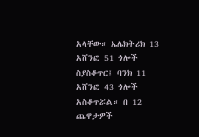አላቸው። ኤሌክትሪክ 13 አሸንፎ 51 ጎሎች ስያስቆጥር፤ ባንክ 11 አሸንፎ 43 ጎሎች አስቆጥሯል። በ 12 ጨዋታዎች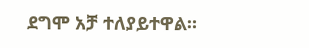ደግሞ አቻ ተለያይተዋል።